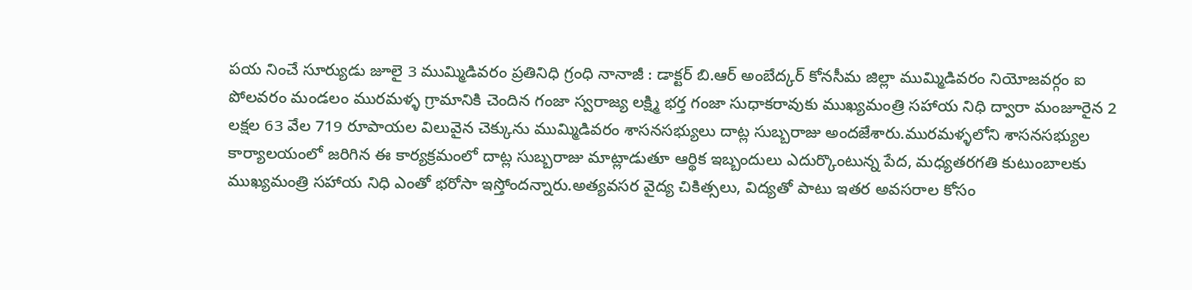పయ నించే సూర్యుడు జూలై 3 ముమ్మిడివరం ప్రతినిధి గ్రంధి నానాజీ : డాక్టర్ బి.ఆర్ అంబేద్కర్ కోనసీమ జిల్లా ముమ్మిడివరం నియోజవర్గం ఐ పోలవరం మండలం మురమళ్ళ గ్రామానికి చెందిన గంజా స్వరాజ్య లక్ష్మి భర్త గంజా సుధాకరావుకు ముఖ్యమంత్రి సహాయ నిధి ద్వారా మంజూరైన 2 లక్షల 63 వేల 719 రూపాయల విలువైన చెక్కును ముమ్మిడివరం శాసనసభ్యులు దాట్ల సుబ్బరాజు అందజేశారు.మురమళ్ళలోని శాసనసభ్యుల కార్యాలయంలో జరిగిన ఈ కార్యక్రమంలో దాట్ల సుబ్బరాజు మాట్లాడుతూ ఆర్థిక ఇబ్బందులు ఎదుర్కొంటున్న పేద, మధ్యతరగతి కుటుంబాలకు ముఖ్యమంత్రి సహాయ నిధి ఎంతో భరోసా ఇస్తోందన్నారు.అత్యవసర వైద్య చికిత్సలు, విద్యతో పాటు ఇతర అవసరాల కోసం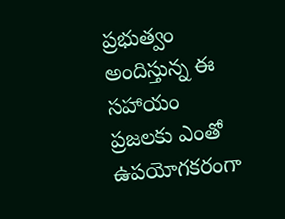ప్రభుత్వం అందిస్తున్న ఈ సహాయం ప్రజలకు ఎంతో ఉపయోగకరంగా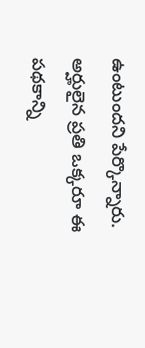ఉంటుందని పేర్కొన్నారు. అర్హులైన ప్రతి ఒక్కరూ ఈ పథకాన్ని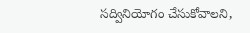సద్వినియోగం చేసుకోవాలని,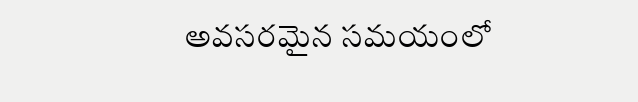అవసరమైన సమయంలో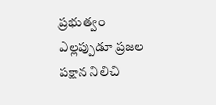ప్రభుత్వం ఎల్లప్పుడూ ప్రజల పక్షాన నిలిచి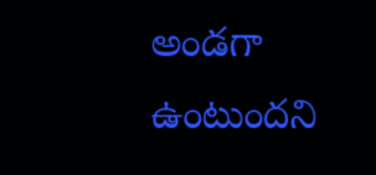అండగా ఉంటుందని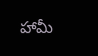హామీ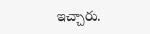ఇచ్చారు.